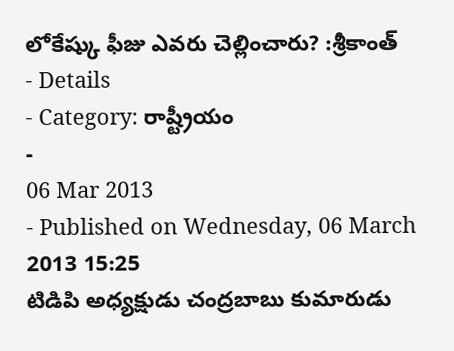లోకేష్కు ఫీజు ఎవరు చెల్లించారు? :శ్రీకాంత్
- Details
- Category: రాష్ట్రీయం
-
06 Mar 2013
- Published on Wednesday, 06 March 2013 15:25
టిడిపి అధ్యక్షుడు చంద్రబాబు కుమారుడు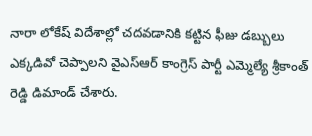నారా లోకేష్ విదేశాల్లో చదవడానికి కట్టిన ఫీజు డబ్బులు ఎక్కడివో చెప్పాలని వైఎస్ఆర్ కాంగ్రెస్ పార్టీ ఎమ్మెల్యే శ్రీకాంత్ రెడ్డి డిమాండ్ చేశారు.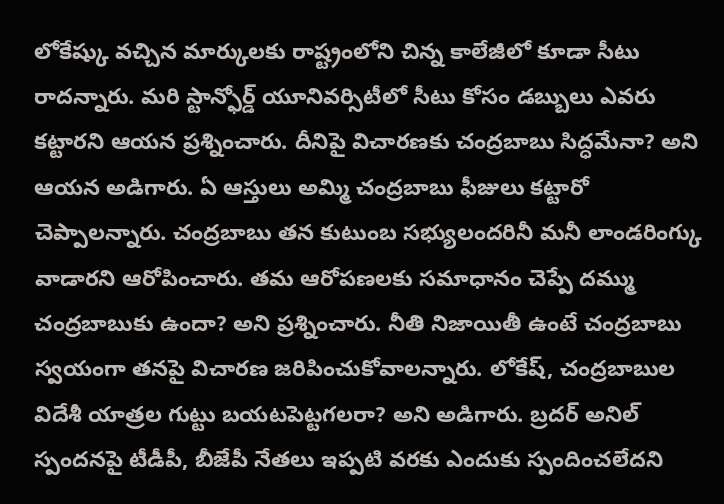లోకేష్కు వచ్చిన మార్కులకు రాష్ట్రంలోని చిన్న కాలేజీలో కూడా సీటు రాదన్నారు. మరి స్టాన్ఫోర్డ్ యూనివర్సిటీలో సీటు కోసం డబ్బులు ఎవరు కట్టారని ఆయన ప్రశ్నించారు. దీనిపై విచారణకు చంద్రబాబు సిద్ధమేనా? అని ఆయన అడిగారు. ఏ ఆస్తులు అమ్మి చంద్రబాబు ఫీజులు కట్టారో చెప్పాలన్నారు. చంద్రబాబు తన కుటుంబ సభ్యులందరినీ మనీ లాండరింగ్కు వాడారని ఆరోపించారు. తమ ఆరోపణలకు సమాధానం చెప్పే దమ్ము చంద్రబాబుకు ఉందా? అని ప్రశ్నించారు. నీతి నిజాయితీ ఉంటే చంద్రబాబు స్వయంగా తనపై విచారణ జరిపించుకోవాలన్నారు. లోకేష్, చంద్రబాబుల విదేశీ యాత్రల గుట్టు బయటపెట్టగలరా? అని అడిగారు. బ్రదర్ అనిల్ స్పందనపై టీడీపీ, బీజేపీ నేతలు ఇప్పటి వరకు ఎందుకు స్పందించలేదని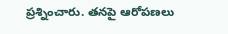ప్రశ్నించారు. తనపై ఆరోపణలు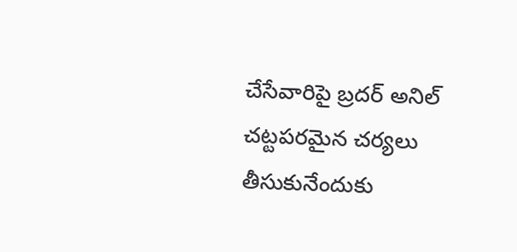చేసేవారిపై బ్రదర్ అనిల్ చట్టపరమైన చర్యలు తీసుకునేందుకు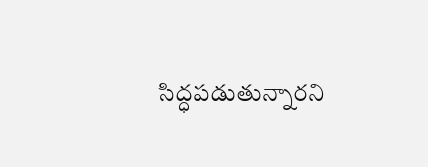సిద్ధపడుతున్నారని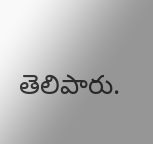తెలిపారు.